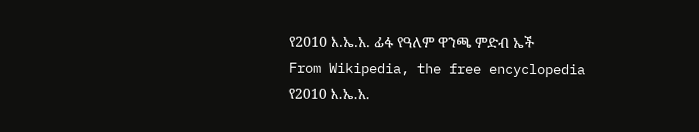የ2010 እ.ኤ.አ. ፊፋ የዓለም ዋንጫ ምድብ ኤች
From Wikipedia, the free encyclopedia
የ2010 እ.ኤ.አ.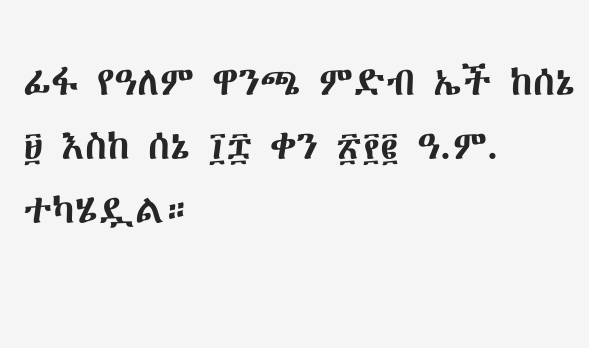ፊፋ የዓለም ዋንጫ ምድብ ኤች ከሰኔ ፱ እስከ ሰኔ ፲፰ ቀን ፳፻፪ ዓ.ም. ተካሄዷል።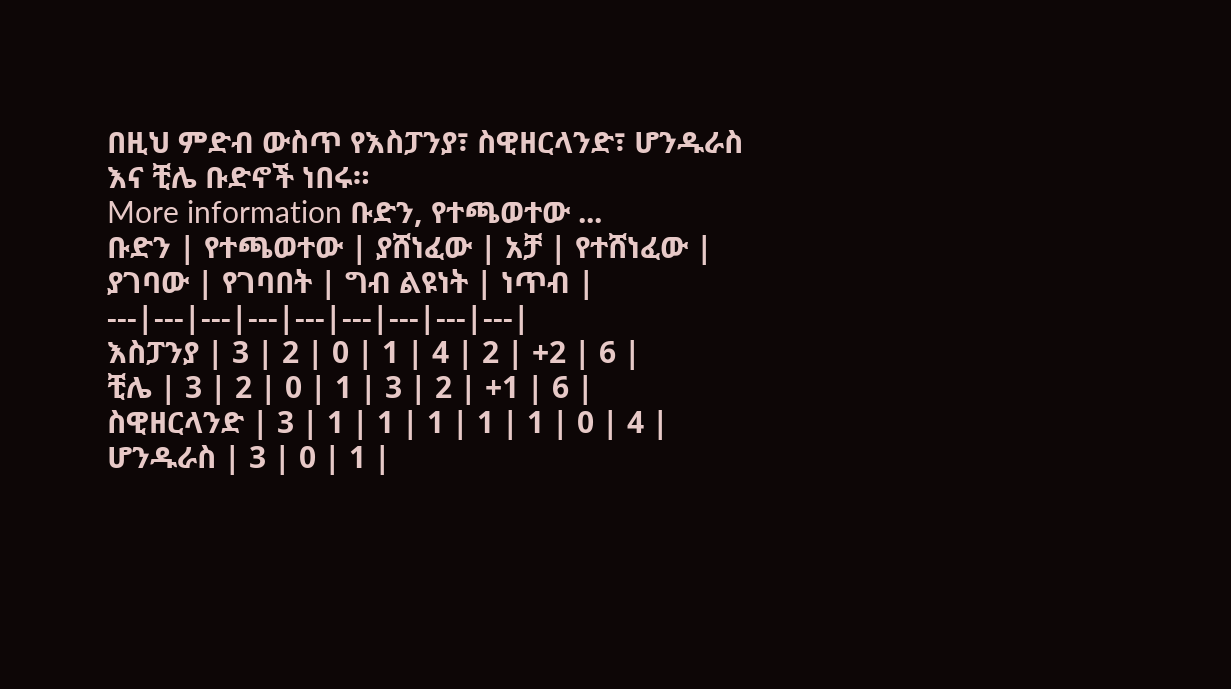በዚህ ምድብ ውስጥ የእስፓንያ፣ ስዊዘርላንድ፣ ሆንዱራስ እና ቺሌ ቡድኖች ነበሩ።
More information ቡድን, የተጫወተው ...
ቡድን | የተጫወተው | ያሸነፈው | አቻ | የተሸነፈው | ያገባው | የገባበት | ግብ ልዩነት | ነጥብ |
---|---|---|---|---|---|---|---|---|
እስፓንያ | 3 | 2 | 0 | 1 | 4 | 2 | +2 | 6 |
ቺሌ | 3 | 2 | 0 | 1 | 3 | 2 | +1 | 6 |
ስዊዘርላንድ | 3 | 1 | 1 | 1 | 1 | 1 | 0 | 4 |
ሆንዱራስ | 3 | 0 | 1 |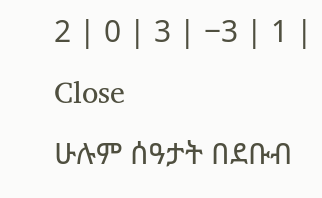2 | 0 | 3 | −3 | 1 |
Close
ሁሉም ሰዓታት በደቡብ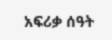አፍሪቃ ሰዓት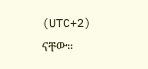(UTC+2) ናቸው።